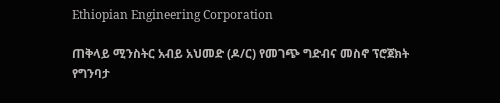Ethiopian Engineering Corporation

ጠቅላይ ሚንስትር አብይ አህመድ (ዶ/ር) የመገጭ ግድብና መስኖ ፕሮጀክት የግንባታ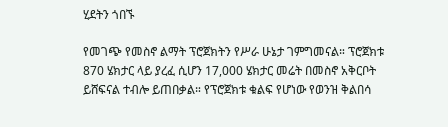ሂደትን ጎበኙ

የመገጭ የመስኖ ልማት ፕሮጀክትን የሥራ ሁኔታ ገምግመናል። ፕሮጀክቱ 870 ሄክታር ላይ ያረፈ ሲሆን 17,000 ሄክታር መሬት በመስኖ አቅርቦት ይሸፍናል ተብሎ ይጠበቃል። የፕሮጀክቱ ቁልፍ የሆነው የወንዝ ቅልበሳ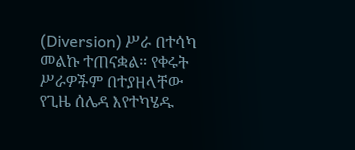(Diversion) ሥራ በተሳካ መልኩ ተጠናቋል። የቀሩት ሥራዎችም በተያዘላቸው የጊዜ ሰሌዳ እየተካሄዱ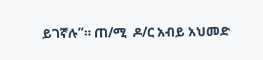ይገኛሉ”። ጠ/ሚ  ዶ/ር አብይ አህመድ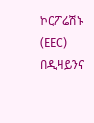ኮርፖሬሽኑ (EEC) በዲዛይንና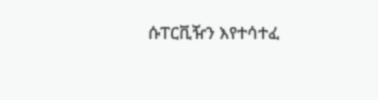ሱፐርቪዥን እየተሳተፈ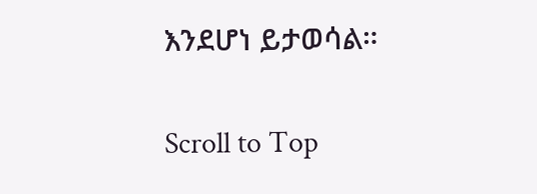እንደሆነ ይታወሳል።

Scroll to Top